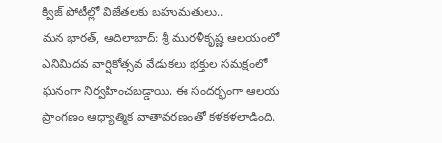క్విజ్ పోటీల్లో విజేతలకు బహుమతులు..
మన భారత్, ఆదిలాబాద్: శ్రీ మురళీకృష్ణ ఆలయంలో ఎనిమిదవ వార్షికోత్సవ వేడుకలు భక్తుల సమక్షంలో ఘనంగా నిర్వహించబడ్డాయి. ఈ సందర్భంగా ఆలయ ప్రాంగణం ఆధ్యాత్మిక వాతావరణంతో కళకళలాడింది.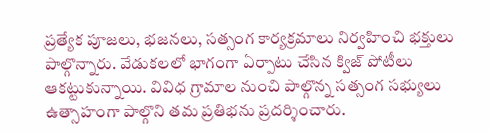ప్రత్యేక పూజలు, భజనలు, సత్సంగ కార్యక్రమాలు నిర్వహించి భక్తులు పాల్గొన్నారు. వేడుకలలో భాగంగా ఏర్పాటు చేసిన క్విజ్ పోటీలు ఆకట్టుకున్నాయి. వివిధ గ్రామాల నుంచి పాల్గొన్న సత్సంగ సభ్యులు ఉత్సాహంగా పాల్గొని తమ ప్రతిభను ప్రదర్శించారు.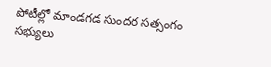పోటీల్లో మాండగడ సుందర సత్సంగం సభ్యులు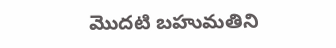మొదటి బహుమతిని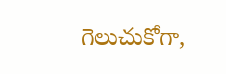గెలుచుకోగా,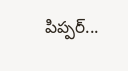పిప్పర్...